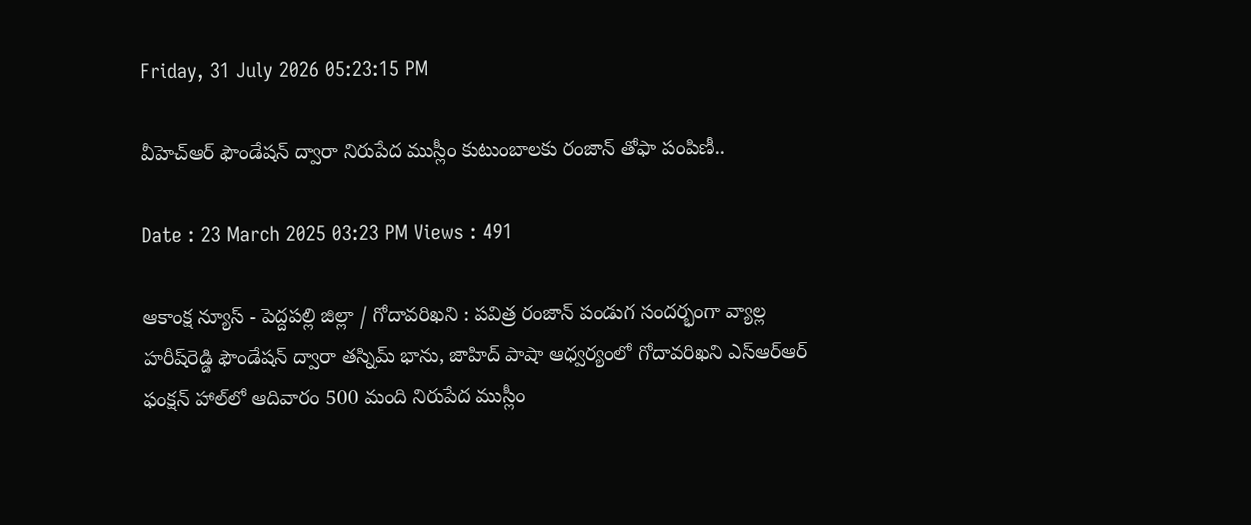Friday, 31 July 2026 05:23:15 PM

వీహెచ్‌ఆర్‌ ఫౌండేషన్‌ ద్వారా నిరుపేద ముస్లీం కుటుంబాలకు రంజాన్‌ తోఫా పంపిణీ..

Date : 23 March 2025 03:23 PM Views : 491

ఆకాంక్ష న్యూస్ - పెద్దపల్లి జిల్లా / గోదావరిఖని : పవిత్ర రంజాన్‌ పండుగ సందర్భంగా వ్యాల్ల హరీష్‌రెడ్డి ఫౌండేషన్‌ ద్వారా తస్నిమ్‌ భాను, జాహిద్‌ పాషా ఆధ్వర్యంలో గోదావరిఖని ఎస్‌ఆర్‌ఆర్‌ ఫంక్షన్‌ హాల్‌లో ఆదివారం 500 మంది నిరుపేద ముస్లీం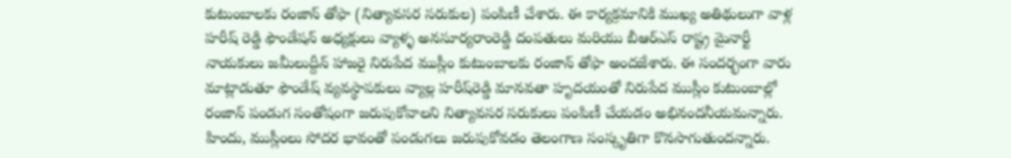కుటుంబాలకు రంజాన్‌ తోఫా (నిత్యావసర సరుకుల) పంపిణీ చేశారు. ఈ కార్యక్రమానికి ముఖ్య అతిథులుగా వాళ్ల హరీష్ రెడ్డి ఫౌండేషన్ అధ్యక్షులు వ్యాళ్ళ అనసూర్యరాంరెడ్డి దంపతులు మరియు బీఆర్‌ఎస్‌ రాష్ట్ర మైనార్టీ నాయకులు జమీలుద్దీన్‌ హాజరై నిరుపేద ముస్లీం కుటుంబాలకు రంజాన్‌ తోఫా అందజేశారు. ఈ సందర్భంగా వారు మాట్లాడుతూ ఫౌండేష్‌ వ్యవస్థాపకులు వ్యాల్ల హరీష్‌రెడ్డి మానవతా హృదయంతో నిరుపేద ముస్లీం కుటుంబాల్లో రంజాన్‌ పండుగ సంతోషంగా జరుపుకోవాలని నిత్యావసర సరుకులు పంపిణీ చేయడం అభినందనీయమన్నారు. హిందు, ముస్లీంలు సోదర భావంతో పండుగలు జరుపుకోవడం తెలంగాణ సంస్కృతిగా కొనసాగుతుందన్నారు.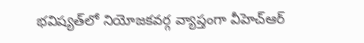భవిష్యత్‌లో నియోజకవర్గ వ్యాప్తంగా వీహెచ్‌ఆర్‌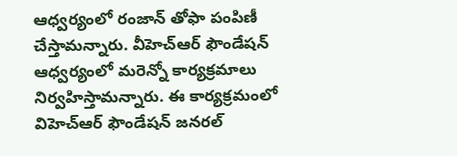ఆధ్వర్యంలో రంజాన్‌ తోఫా పంపిణీ చేస్తామన్నారు. వీహెచ్‌ఆర్‌ ఫౌండేషన్‌ ఆధ్వర్యంలో మరెన్నో కార్యక్రమాలు నిర్వహిస్తామన్నారు. ఈ కార్యక్రమంలో విహెచ్ఆర్ ఫౌండేషన్ జనరల్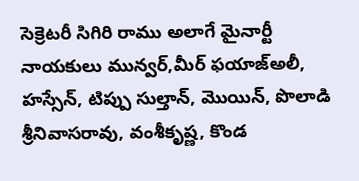సెక్రెటరీ సిగిరి రాము అలాగే మైనార్టీ నాయకులు మున్వర్‌,మీర్‌ ఫయాజ్‌అలీ, హస్సేన్‌, టిప్పు సుల్తాన్‌, మొయిన్‌, పొలాడి శ్రీనివాసరావు, వంశీకృష్ణ, కొండ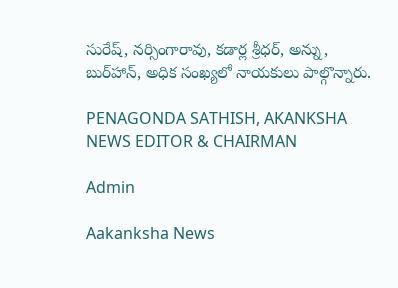సురేష్‌, నర్సింగారావు, కడార్ల శ్రీధర్‌, అన్ను, బుర్‌హాన్‌, అధిక సంఖ్యలో నాయకులు పాల్గొన్నారు.

PENAGONDA SATHISH, AKANKSHA NEWS EDITOR & CHAIRMAN

Admin

Aakanksha News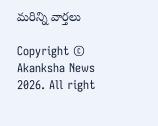మరిన్ని వార్తలు

Copyright © Akanksha News 2026. All right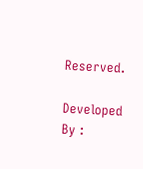Reserved.

Developed By :